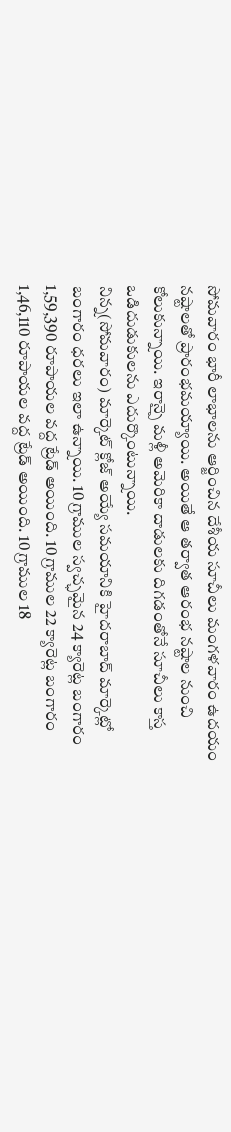సోమవారం భారీ లాభాలను ఆర్జించిన దేశీయ సూచీలు మంగళవారం ఉదయం నష్టాలతో ప్రారంభమయ్యాయి. అయితే ఆ తర్వాత ఆరంభ నష్టాల నుంచి కోలుకున్నాయి. ఇరాన్పై మళ్లీ అమెరికా దాడులకు దిగడంతోనే సూచీలు కాస్త ఒడిదుడుకులను ఎదుర్కొంటున్నాయి.
నిన్న(సోమవారం) మార్కెట్ క్లోజ్ అయ్యే సమయానికి హైదరాబాద్ మార్కెట్లో బంగారం ధరలు ఇలా ఉన్నాయి. 10 గ్రాముల స్వచ్ఛమైన 24 క్యారెట్ల బంగారం 1,59,390 రూపాయల వద్ద ట్రేడ్ అయింది. 10 గ్రాముల 22 క్యారెట్ల బంగారం 1,46,110 రూపాయల వద్ద ట్రేడ్ అయింది. 10 గ్రాముల 18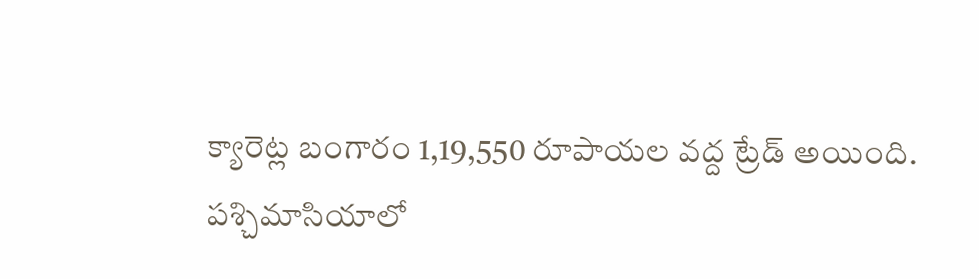క్యారెట్ల బంగారం 1,19,550 రూపాయల వద్ద ట్రేడ్ అయింది.
పశ్చిమాసియాలో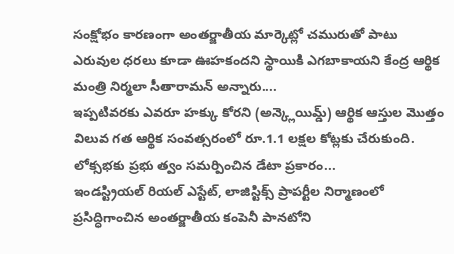సంక్షోభం కారణంగా అంతర్జాతీయ మార్కెట్లో చమురుతో పాటు ఎరువుల ధరలు కూడా ఊహకందని స్థాయికి ఎగబాకాయని కేంద్ర ఆర్థిక మంత్రి నిర్మలా సీతారామన్ అన్నారు....
ఇప్పటివరకు ఎవరూ హక్కు కోరని (అన్క్లెయిమ్డ్) ఆర్థిక ఆస్తుల మొత్తం విలువ గత ఆర్థిక సంవత్సరంలో రూ.1.1 లక్షల కోట్లకు చేరుకుంది. లోక్సభకు ప్రభు త్వం సమర్పించిన డేటా ప్రకారం...
ఇండస్ట్రియల్ రియల్ ఎస్టేట్, లాజిస్టిక్స్ ప్రాపర్టీల నిర్మాణంలో ప్రసిద్ధిగాంచిన అంతర్జాతీయ కంపెనీ పానటోని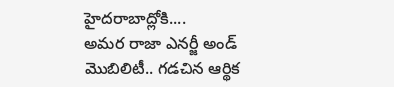హైదరాబాద్లోకి....
అమర రాజా ఎనర్జీ అండ్ మొబిలిటీ.. గడచిన ఆర్థిక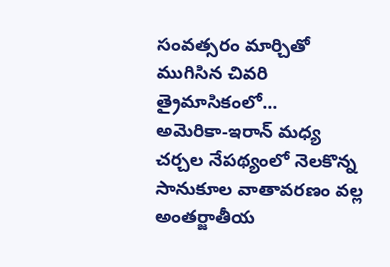సంవత్సరం మార్చితో ముగిసిన చివరి త్రైమాసికంలో...
అమెరికా-ఇరాన్ మధ్య చర్చల నేపథ్యంలో నెలకొన్న సానుకూల వాతావరణం వల్ల అంతర్జాతీయ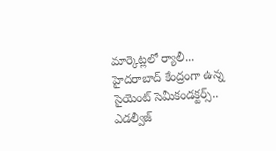మార్కెట్లలో ర్యాలీ...
హైదరాబాద్ కేంద్రంగా ఉన్న సైయెంట్ సెమీకండక్టర్స్.. ఎడల్వీజ్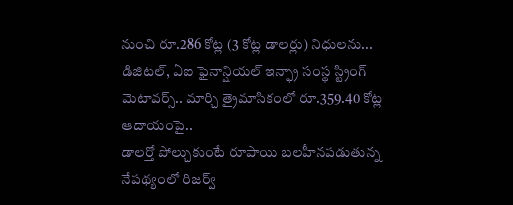నుంచి రూ.286 కోట్ల (3 కోట్ల డాలర్లు) నిధులను...
డిజిటల్, ఏఐ ఫైనాన్షియల్ ఇన్ఫ్రా సంస్థ స్ట్రింగ్ మెటావర్స్.. మార్చి త్రైమాసికంలో రూ.359.40 కోట్ల ఆదాయంపై..
డాలర్తో పోల్చుకుంటే రూపాయి బలహీనపడుతున్న నేపథ్యంలో రిజర్వ్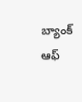బ్యాంక్ ఆఫ్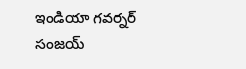ఇండియా గవర్నర్ సంజయ్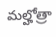మల్హోత్రా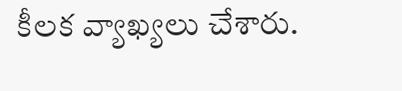కీలక వ్యాఖ్యలు చేశారు.